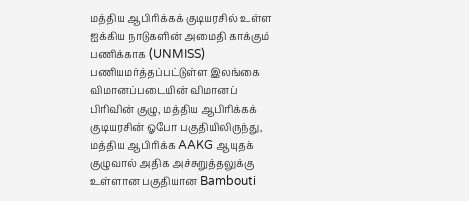மத்திய ஆபிரிக்கக் குடியரசில் உள்ள ஐக்கிய நாடுகளின் அமைதி காக்கும் பணிக்காக (UNMISS) பணியமர்த்தப்பட்டுள்ள இலங்கை விமானப்படையின் விமானப் பிரிவின் குழு, மத்திய ஆபிரிக்கக் குடியரசின் ஓபோ பகுதியிலிருந்து, மத்திய ஆபிரிக்க AAKG ஆயுதக் குழுவால் அதிக அச்சுறுத்தலுக்கு உள்ளான பகுதியான Bambouti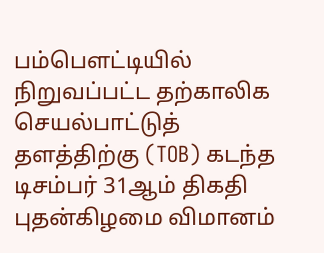பம்பௌட்டியில் நிறுவப்பட்ட தற்காலிக செயல்பாட்டுத் தளத்திற்கு (TOB) கடந்த டிசம்பர் 31ஆம் திகதி புதன்கிழமை விமானம்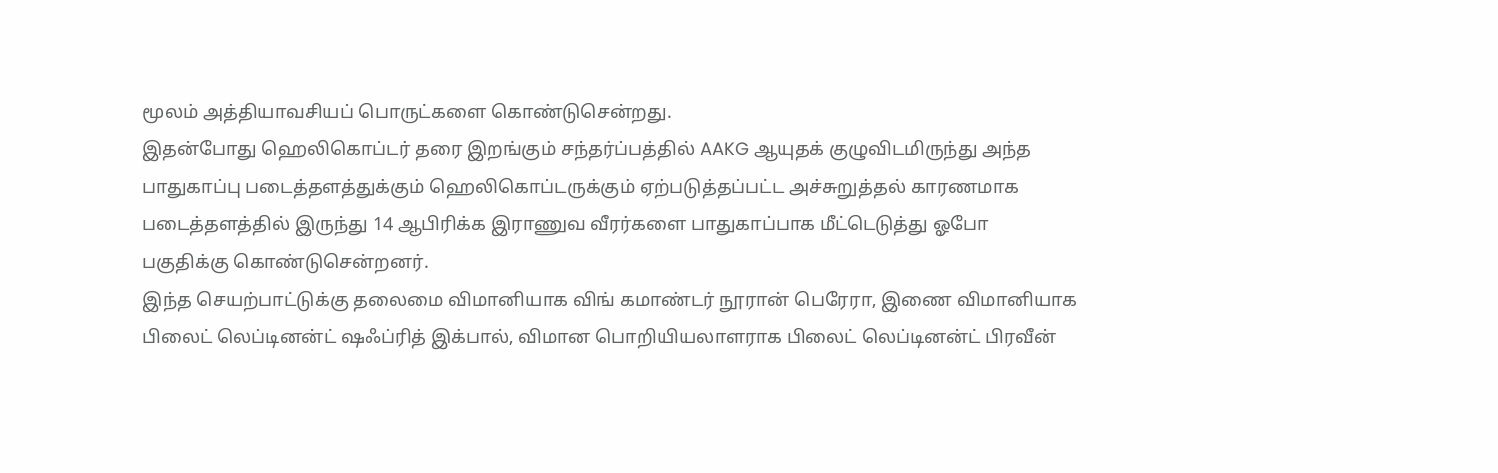மூலம் அத்தியாவசியப் பொருட்களை கொண்டுசென்றது.
இதன்போது ஹெலிகொப்டர் தரை இறங்கும் சந்தர்ப்பத்தில் AAKG ஆயுதக் குழுவிடமிருந்து அந்த பாதுகாப்பு படைத்தளத்துக்கும் ஹெலிகொப்டருக்கும் ஏற்படுத்தப்பட்ட அச்சுறுத்தல் காரணமாக படைத்தளத்தில் இருந்து 14 ஆபிரிக்க இராணுவ வீரர்களை பாதுகாப்பாக மீட்டெடுத்து ஓபோ பகுதிக்கு கொண்டுசென்றனர்.
இந்த செயற்பாட்டுக்கு தலைமை விமானியாக விங் கமாண்டர் நூரான் பெரேரா, இணை விமானியாக பிலைட் லெப்டினன்ட் ஷஃப்ரித் இக்பால், விமான பொறியியலாளராக பிலைட் லெப்டினன்ட் பிரவீன்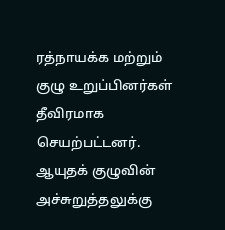ரத்நாயக்க மற்றும் குழு உறுப்பினர்கள் தீவிரமாக செயற்பட்டனர்.
ஆயுதக் குழுவின் அச்சுறுத்தலுக்கு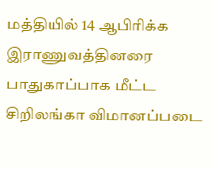மத்தியில் 14 ஆபிரிக்க இராணுவத்தினரை பாதுகாப்பாக மீட்ட சிறிலங்கா விமானப்படை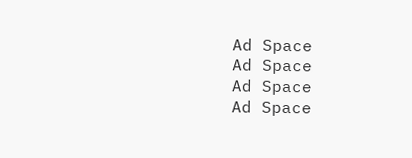Ad Space
Ad Space
Ad Space
Ad Space